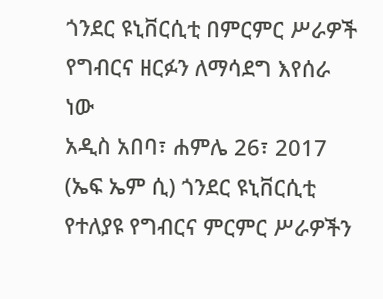ጎንደር ዩኒቨርሲቲ በምርምር ሥራዎች የግብርና ዘርፉን ለማሳደግ እየሰራ ነው
አዲስ አበባ፣ ሐምሌ 26፣ 2017 (ኤፍ ኤም ሲ) ጎንደር ዩኒቨርሲቲ የተለያዩ የግብርና ምርምር ሥራዎችን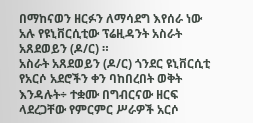በማከናወን ዘርፉን ለማሳደግ እየሰራ ነው አሉ የዩኒቨርሲቲው ፕሬዚዳንት አስራት አጸደወይን (ዶ/ር) ።
አስራት አጸደወይን (ዶ/ር) ጎንደር ዩኒቨርሲቲ የአርሶ አደሮችን ቀን ባከበረበት ወቅት እንዳሉት÷ ተቋሙ በግብርናው ዘርፍ ላደረጋቸው የምርምር ሥራዎች አርሶ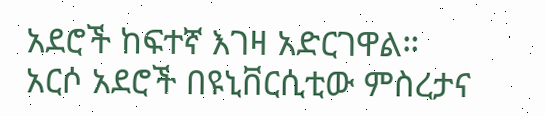አደሮች ከፍተኛ እገዛ አድርገዋል።
አርሶ አደሮች በዩኒቨርሲቲው ምስረታና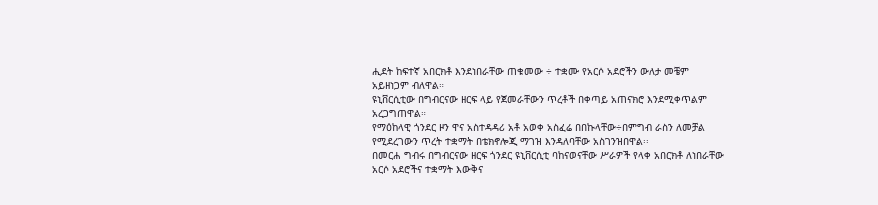ሒደት ከፍተኛ አበርክቶ እንደነበራቸው ጠቁመው ÷ ተቋሙ የአርሶ አደሮችን ውለታ መቼም አይዘነጋም ብለዋል።
ዩኒቨርሲቲው በግብርናው ዘርፍ ላይ የጀመራቸውን ጥረቶች በቀጣይ አጠናክሮ እንደሚቀጥልም አረጋግጠዋል።
የማዕከላዊ ጎንደር ዞን ዋና አስተዳዳሪ አቶ አወቀ አስፈሬ በበኩላቸው÷በምግብ ራስን ለመቻል የሚደረገውን ጥረት ተቋማት በቴክኖሎጂ ማገዝ እንዳለባቸው አስገንዝበዋል፡፡
በመርሐ ግብሩ በግብርናው ዘርፍ ጎንደር ዩኒቨርሲቲ ባከናወናቸው ሥራዎች የላቀ አበርክቶ ለነበራቸው አርሶ አደሮችና ተቋማት እውቅና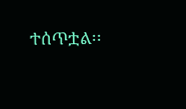ተሰጥቷል፡፡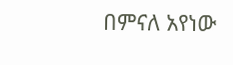በምናለ አየነው